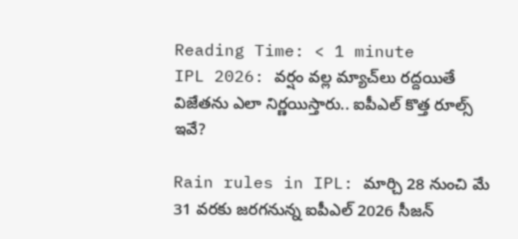Reading Time: < 1 minute
IPL 2026: వర్షం వల్ల మ్యాచ్‌లు రద్దయితే విజేతను ఎలా నిర్ణయిస్తారు.. ఐపీఎల్ కొత్త రూల్స్ ఇవే?

Rain rules in IPL: మార్చి 28 నుంచి మే 31 వరకు జరగనున్న ఐపీఎల్ 2026 సీజన్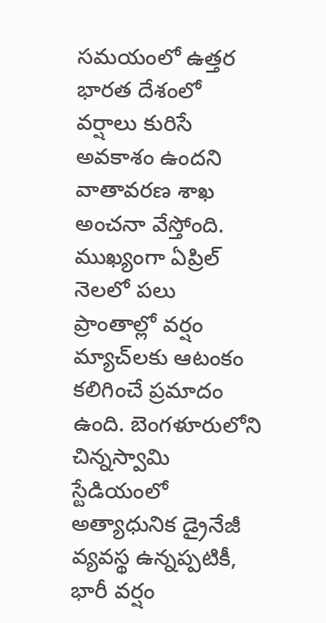సమయంలో ఉత్తర భారత దేశంలో వర్షాలు కురిసే అవకాశం ఉందని వాతావరణ శాఖ అంచనా వేస్తోంది. ముఖ్యంగా ఏప్రిల్ నెలలో పలు ప్రాంతాల్లో వర్షం మ్యాచ్‌లకు ఆటంకం కలిగించే ప్రమాదం ఉంది. బెంగళూరులోని చిన్నస్వామి స్టేడియంలో అత్యాధునిక డ్రైనేజీ వ్యవస్థ ఉన్నప్పటికీ, భారీ వర్షం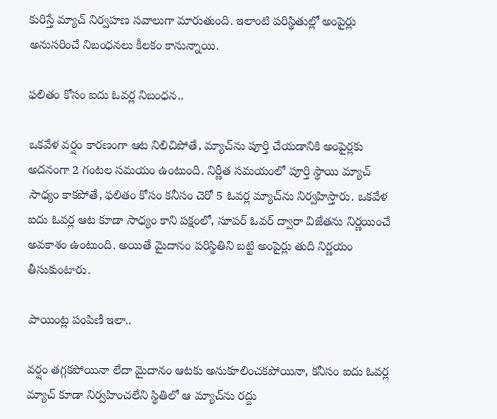కురిస్తే మ్యాచ్ నిర్వహణ సవాలుగా మారుతుంది. ఇలాంటి పరిస్థితుల్లో అంపైర్లు అనుసరించే నిబంధనలు కీలకం కానున్నాయి.

ఫలితం కోసం ఐదు ఓవర్ల నిబంధన..

ఒకవేళ వర్షం కారణంగా ఆట నిలిచిపోతే, మ్యాచ్‌ను పూర్తి చేయడానికి అంపైర్లకు అదనంగా 2 గంటల సమయం ఉంటుంది. నిర్ణీత సమయంలో పూర్తి స్థాయి మ్యాచ్ సాధ్యం కాకపోతే, ఫలితం కోసం కనీసం చెరో 5 ఓవర్ల మ్యాచ్‌ను నిర్వహిస్తారు. ఒకవేళ ఐదు ఓవర్ల ఆట కూడా సాధ్యం కాని పక్షంలో, సూపర్ ఓవర్ ద్వారా విజేతను నిర్ణయించే అవకాశం ఉంటుంది. అయితే మైదానం పరిస్థితిని బట్టి అంపైర్లు తుది నిర్ణయం తీసుకుంటారు.

పాయింట్ల పంపిణీ ఇలా..

వర్షం తగ్గకపోయినా లేదా మైదానం ఆటకు అనుకూలించకపోయినా, కనీసం ఐదు ఓవర్ల మ్యాచ్ కూడా నిర్వహించలేని స్థితిలో ఆ మ్యాచ్‌ను రద్దు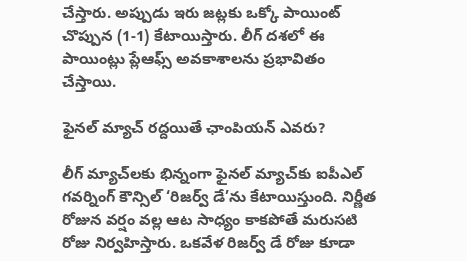చేస్తారు. అప్పుడు ఇరు జట్లకు ఒక్కో పాయింట్ చొప్పున (1-1) కేటాయిస్తారు. లీగ్ దశలో ఈ పాయింట్లు ప్లేఆఫ్స్ అవకాశాలను ప్రభావితం చేస్తాయి.

ఫైనల్ మ్యాచ్ రద్దయితే ఛాంపియన్ ఎవరు?

లీగ్ మ్యాచ్‌లకు భిన్నంగా ఫైనల్ మ్యాచ్‌కు ఐపీఎల్ గవర్నింగ్ కౌన్సిల్ ‘రిజర్వ్ డే’ను కేటాయిస్తుంది. నిర్ణీత రోజున వర్షం వల్ల ఆట సాధ్యం కాకపోతే మరుసటి రోజు నిర్వహిస్తారు. ఒకవేళ రిజర్వ్ డే రోజు కూడా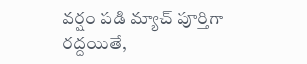వర్షం పడి మ్యాచ్ పూర్తిగా రద్దయితే,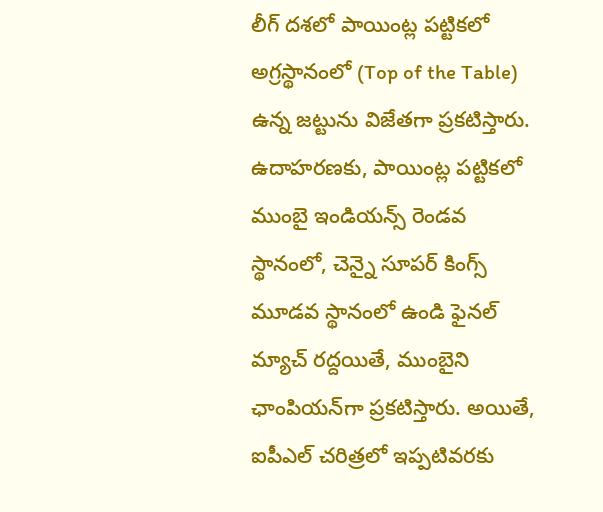లీగ్ దశలో పాయింట్ల పట్టికలో అగ్రస్థానంలో (Top of the Table) ఉన్న జట్టును విజేతగా ప్రకటిస్తారు. ఉదాహరణకు, పాయింట్ల పట్టికలో ముంబై ఇండియన్స్ రెండవ స్థానంలో, చెన్నై సూపర్ కింగ్స్ మూడవ స్థానంలో ఉండి ఫైనల్ మ్యాచ్ రద్దయితే, ముంబైని ఛాంపియన్‌గా ప్రకటిస్తారు. అయితే, ఐపీఎల్ చరిత్రలో ఇప్పటివరకు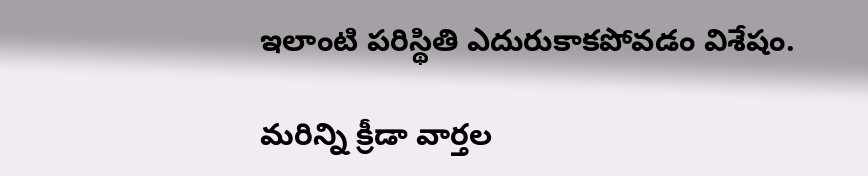ఇలాంటి పరిస్థితి ఎదురుకాకపోవడం విశేషం.

మరిన్ని క్రీడా వార్తల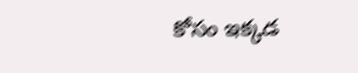కోసం ఇక్కడ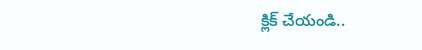క్లిక్ చేయండి..